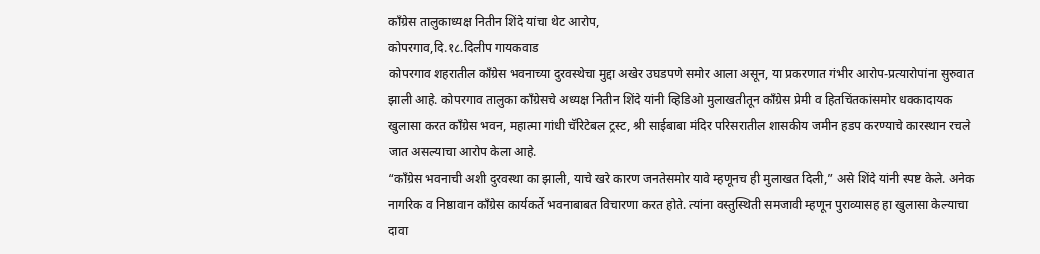काँग्रेस तालुकाध्यक्ष नितीन शिंदे यांचा थेट आरोप,
कोपरगाव,दि.१८.दिलीप गायकवाड
कोपरगाव शहरातील काँग्रेस भवनाच्या दुरवस्थेचा मुद्दा अखेर उघडपणे समोर आला असून, या प्रकरणात गंभीर आरोप-प्रत्यारोपांना सुरुवात झाली आहे. कोपरगाव तालुका काँग्रेसचे अध्यक्ष नितीन शिंदे यांनी व्हिडिओ मुलाखतीतून काँग्रेस प्रेमी व हितचिंतकांसमोर धक्कादायक खुलासा करत काँग्रेस भवन, महात्मा गांधी चॅरिटेबल ट्रस्ट, श्री साईबाबा मंदिर परिसरातील शासकीय जमीन हडप करण्याचे कारस्थान रचले जात असल्याचा आरोप केला आहे.
“काँग्रेस भवनाची अशी दुरवस्था का झाली, याचे खरे कारण जनतेसमोर यावे म्हणूनच ही मुलाखत दिली,” असे शिंदे यांनी स्पष्ट केले. अनेक नागरिक व निष्ठावान काँग्रेस कार्यकर्ते भवनाबाबत विचारणा करत होते. त्यांना वस्तुस्थिती समजावी म्हणून पुराव्यासह हा खुलासा केल्याचा दावा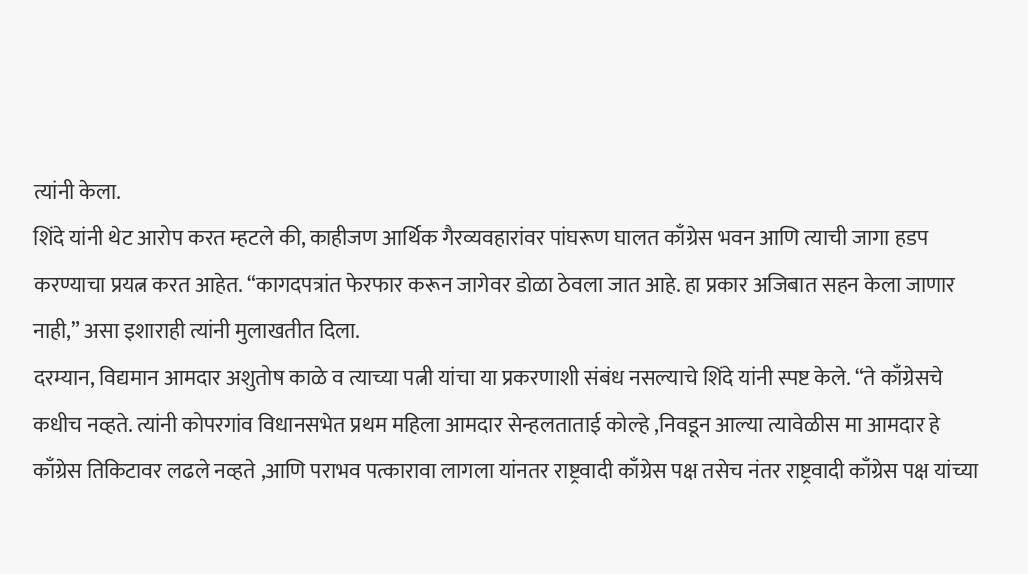त्यांनी केला.
शिंदे यांनी थेट आरोप करत म्हटले की, काहीजण आर्थिक गैरव्यवहारांवर पांघरूण घालत काँग्रेस भवन आणि त्याची जागा हडप करण्याचा प्रयत्न करत आहेत. “कागदपत्रांत फेरफार करून जागेवर डोळा ठेवला जात आहे. हा प्रकार अजिबात सहन केला जाणार नाही,” असा इशाराही त्यांनी मुलाखतीत दिला.
दरम्यान, विद्यमान आमदार अशुतोष काळे व त्याच्या पत्नी यांचा या प्रकरणाशी संबंध नसल्याचे शिंदे यांनी स्पष्ट केले. “ते काँग्रेसचे कधीच नव्हते. त्यांनी कोपरगांव विधानसभेत प्रथम महिला आमदार सेन्हलताताई कोल्हे ,निवडून आल्या त्यावेळीस मा आमदार हे काँग्रेस तिकिटावर लढले नव्हते ,आणि पराभव पत्कारावा लागला यांनतर राष्ट्रवादी काँग्रेस पक्ष तसेच नंतर राष्ट्रवादी काँग्रेस पक्ष यांच्या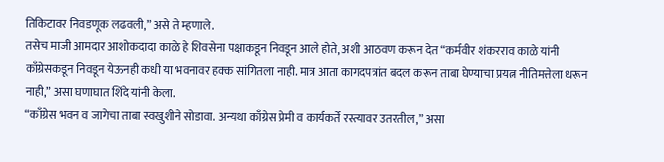तिकिटावर निवडणूक लढवली,” असे ते म्हणाले.
तसेच माजी आमदार आशोकदादा काळे हे शिवसेना पक्षाकडून निवडून आले होते, अशी आठवण करून देत “कर्मवीर शंकरराव काळे यांनी काँग्रेसकडून निवडून येऊनही कधी या भवनावर हक्क सांगितला नाही. मात्र आता कागदपत्रांत बदल करून ताबा घेण्याचा प्रयत्न नीतिमत्तेला धरून नाही,” असा घणाघात शिंदे यांनी केला.
“काँग्रेस भवन व जागेचा ताबा स्वखुशीने सोडावा. अन्यथा काँग्रेस प्रेमी व कार्यकर्ते रस्त्यावर उतरतील,” असा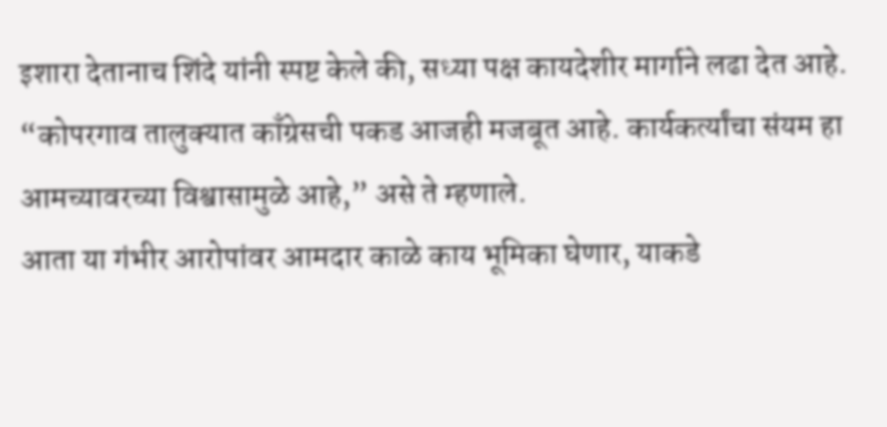इशारा देतानाच शिंदे यांनी स्पष्ट केले की, सध्या पक्ष कायदेशीर मार्गाने लढा देत आहे. “कोपरगाव तालुक्यात काँग्रेसची पकड आजही मजबूत आहे. कार्यकर्त्यांचा संयम हा आमच्यावरच्या विश्वासामुळे आहे,” असे ते म्हणाले.
आता या गंभीर आरोपांवर आमदार काळे काय भूमिका घेणार, याकडे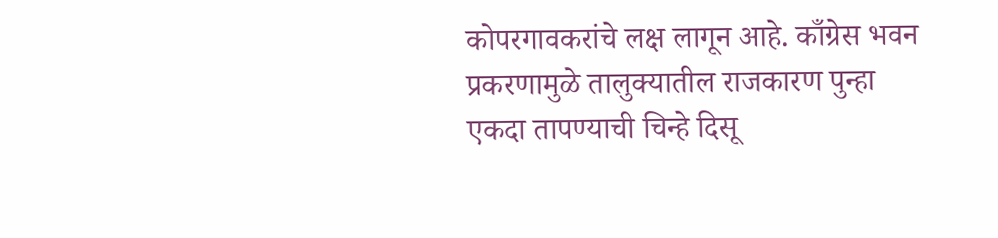कोपरगावकरांचे लक्ष लागून आहे. काँग्रेस भवन प्रकरणामुळे तालुक्यातील राजकारण पुन्हा एकदा तापण्याची चिन्हे दिसू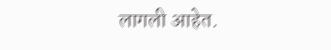लागली आहेत.